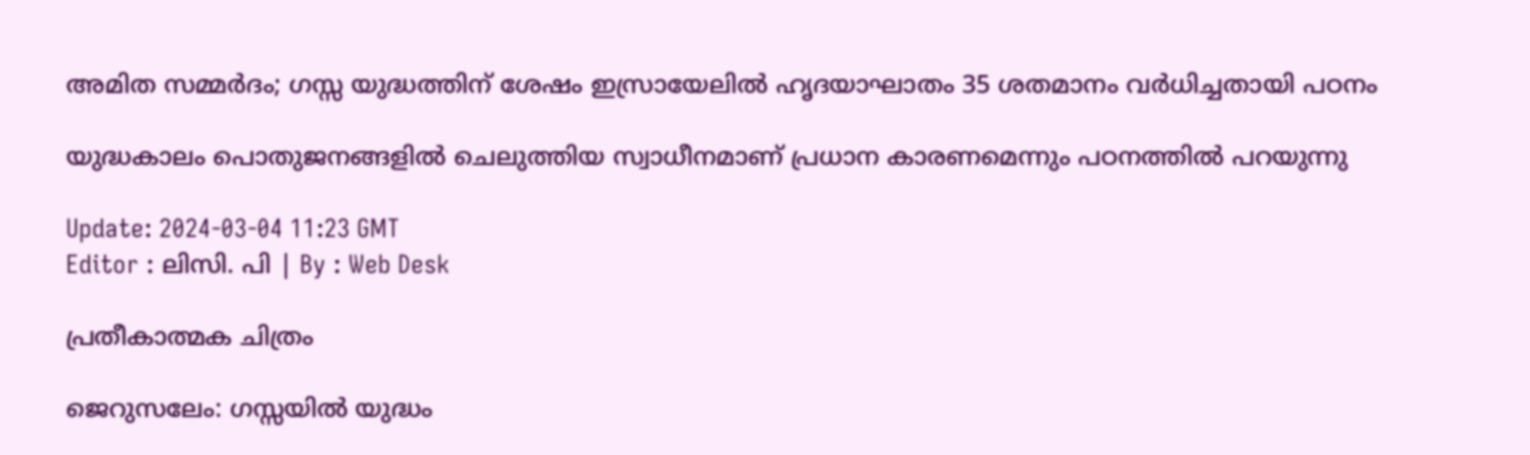അമിത സമ്മര്‍ദം; ഗസ്സ യുദ്ധത്തിന് ശേഷം ഇസ്രായേലിൽ ഹൃദയാഘാതം 35 ശതമാനം വർധിച്ചതായി പഠനം

യുദ്ധകാലം പൊതുജനങ്ങളിൽ ചെലുത്തിയ സ്വാധീനമാണ് പ്രധാന കാരണമെന്നും പഠനത്തിൽ പറയുന്നു

Update: 2024-03-04 11:23 GMT
Editor : ലിസി. പി | By : Web Desk

പ്രതീകാത്മക ചിത്രം

ജെറുസലേം: ഗസ്സയില്‍ യുദ്ധം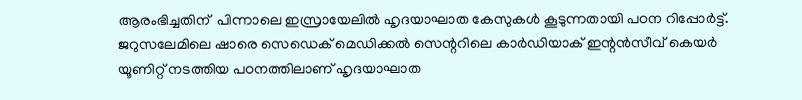ആരംഭിച്ചതിന്  പിന്നാലെ ഇസ്രായേലിൽ ഹൃദയാഘാത കേസുകൾ കൂടുന്നതായി പഠന റിപ്പോർട്ട്. ജറുസലേമിലെ ഷാരെ സെഡെക് മെഡിക്കൽ സെന്ററിലെ കാർഡിയാക് ഇന്റൻസീവ് കെയർ യൂണിറ്റ് നടത്തിയ പഠനത്തിലാണ് ഹൃദയാഘാത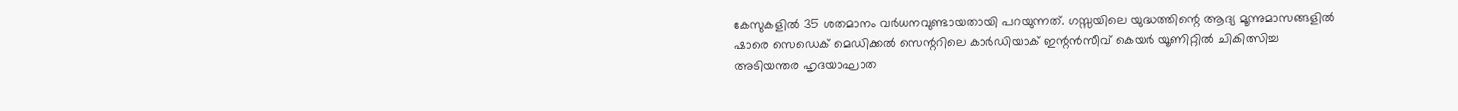കേസുകളിൽ 35 ശതമാനം വർധനവുണ്ടായതായി പറയുന്നത്. ഗസ്സയിലെ യുദ്ധത്തിന്റെ ആദ്യ മൂന്നുമാസങ്ങളിൽ ഷാരെ സെഡെക് മെഡിക്കൽ സെന്ററിലെ കാർഡിയാക് ഇന്റൻസീവ് കെയർ യൂണിറ്റിൽ ചികിത്സിച്ച അടിയന്തര ഹൃദയാഘാത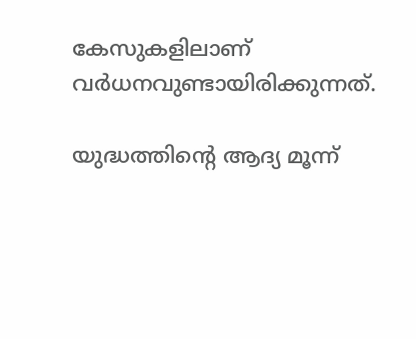കേസുകളിലാണ് വർധനവുണ്ടായിരിക്കുന്നത്.

യുദ്ധത്തിന്റെ ആദ്യ മൂന്ന്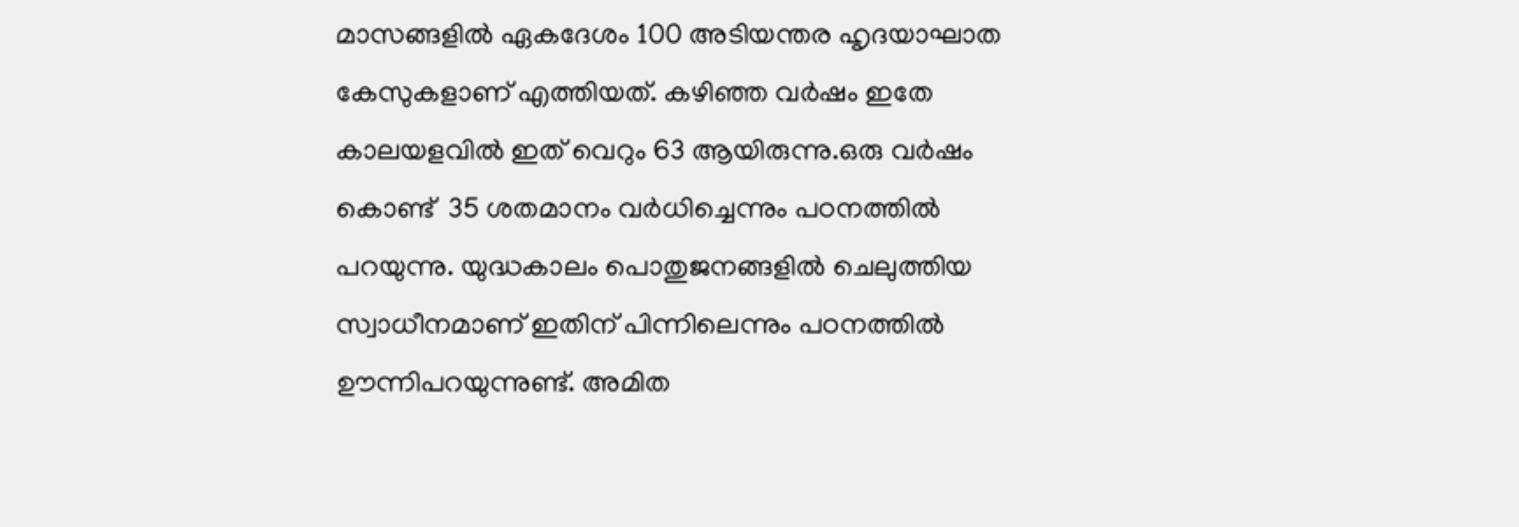മാസങ്ങളിൽ ഏകദേശം 100 അടിയന്തര ഹൃദയാഘാത കേസുകളാണ് എത്തിയത്. കഴിഞ്ഞ വർഷം ഇതേ കാലയളവിൽ ഇത് വെറും 63 ആയിരുന്നു.ഒരു വര്‍ഷം കൊണ്ട്  35 ശതമാനം വർധിച്ചെന്നും പഠനത്തിൽ പറയുന്നു. യുദ്ധകാലം പൊതുജനങ്ങളിൽ ചെലുത്തിയ സ്വാധീനമാണ് ഇതിന് പിന്നിലെന്നും പഠനത്തിൽ ഊന്നിപറയുന്നുണ്ട്. അമിത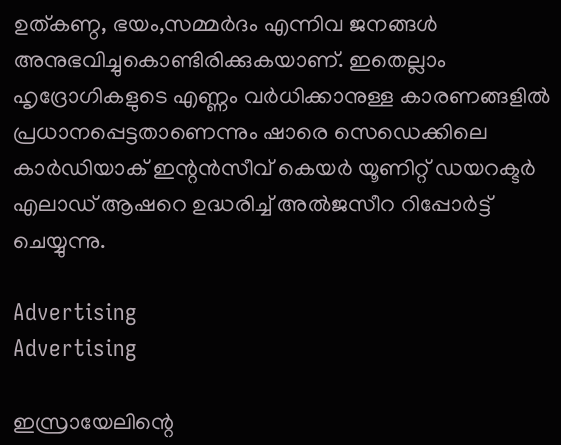ഉത്കണ്ഠ, ഭയം,സമ്മര്‍ദം എന്നിവ ജനങ്ങൾ അനുഭവിച്ചുകൊണ്ടിരിക്കുകയാണ്. ഇതെല്ലാം ഹൃദ്രോഗികളുടെ എണ്ണം വർധിക്കാനുള്ള കാരണങ്ങളിൽ പ്രധാനപ്പെട്ടതാണെന്നും ഷാരെ സെഡെക്കിലെ കാർഡിയാക് ഇന്റൻസീവ് കെയർ യൂണിറ്റ് ഡയറക്ടർ എലാഡ് ആഷറെ ഉദ്ധരിച്ച് അൽജസീറ റിപ്പോർട്ട് ചെയ്യുന്നു.

Advertising
Advertising

ഇസ്രായേലിന്റെ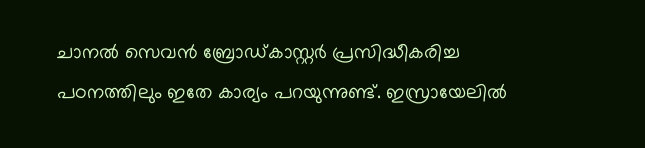ചാനൽ സെവൻ ബ്രോഡ്കാസ്റ്റർ പ്രസിദ്ധീകരിച്ച പഠനത്തിലും ഇതേ കാര്യം പറയുന്നുണ്ട്. ഇസ്രായേലിൽ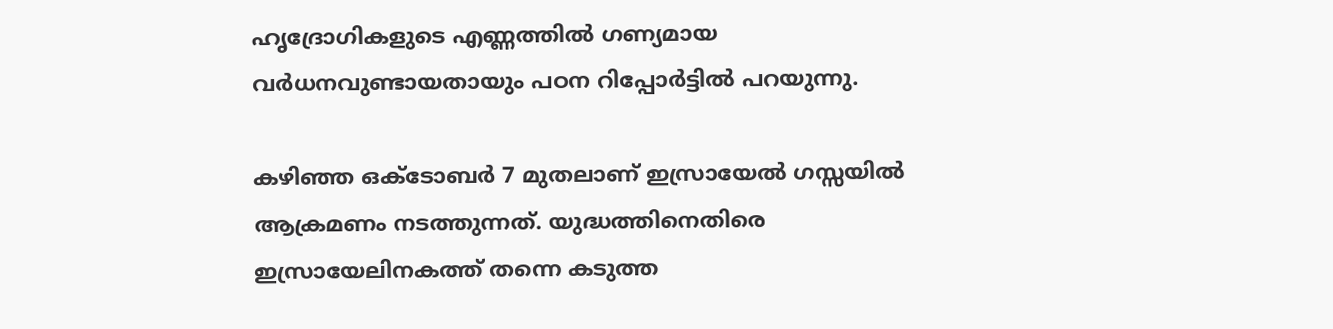ഹൃദ്രോഗികളുടെ എണ്ണത്തിൽ ഗണ്യമായ വർധനവുണ്ടായതായും പഠന റിപ്പോർട്ടിൽ പറയുന്നു.

കഴിഞ്ഞ ഒക്ടോബർ 7 മുതലാണ് ഇസ്രായേൽ ഗസ്സയിൽ ആക്രമണം നടത്തുന്നത്. യുദ്ധത്തിനെതിരെ ഇസ്രായേലിനകത്ത് തന്നെ കടുത്ത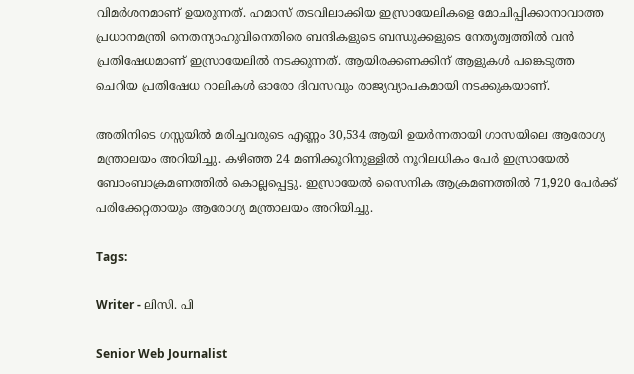വിമർശനമാണ് ഉയരുന്നത്. ഹമാസ് തടവിലാക്കിയ ഇസ്രായേലികളെ മോചിപ്പിക്കാനാവാത്ത പ്രധാനമന്ത്രി നെതന്യാഹുവിനെതിരെ ബന്ദികളുടെ ബന്ധുക്കളുടെ നേതൃത്വത്തിൽ വൻ പ്രതിഷേധമാണ് ഇസ്രായേലിൽ നടക്കുന്നത്. ആയിരക്കണക്കിന് ആളുകൾ പങ്കെടുത്ത ചെറിയ പ്രതിഷേധ റാലികൾ ഓരോ ദിവസവും രാജ്യവ്യാപകമായി നടക്കുകയാണ്.

അതിനിടെ ഗസ്സയിൽ മരിച്ചവരുടെ എണ്ണം 30,534 ആയി ഉയർന്നതായി ഗാസയിലെ ആരോഗ്യ മന്ത്രാലയം അറിയിച്ചു. കഴിഞ്ഞ 24 മണിക്കൂറിനുള്ളിൽ നൂറിലധികം പേർ ഇസ്രായേൽ ബോംബാക്രമണത്തിൽ കൊല്ലപ്പെട്ടു. ഇസ്രായേൽ സൈനിക ആക്രമണത്തിൽ 71,920 പേർക്ക് പരിക്കേറ്റതായും ആരോഗ്യ മന്ത്രാലയം അറിയിച്ചു.

Tags:

Writer - ലിസി. പി

Senior Web Journalist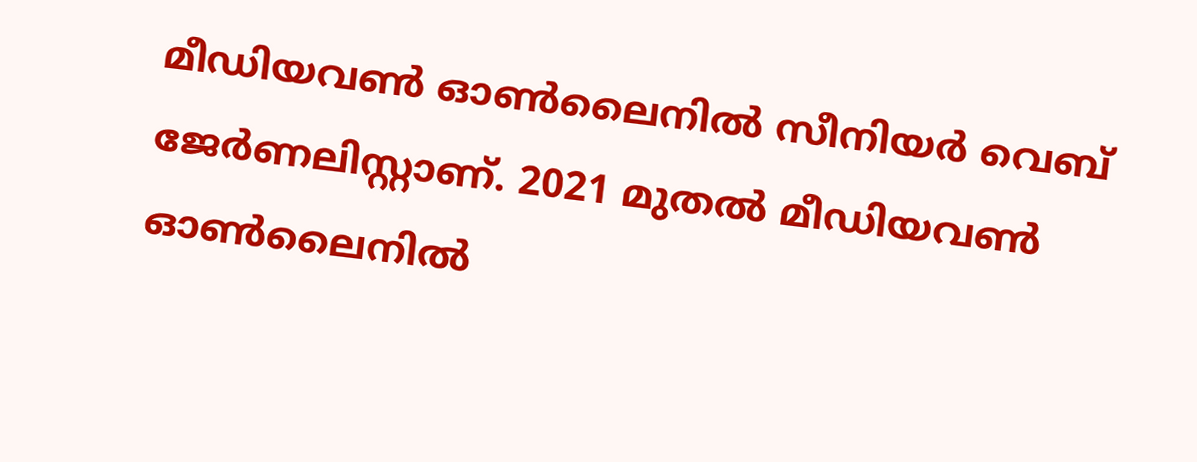മീഡിയവൺ ഓൺലൈനിൽ സീനിയർ വെബ് ജേർണലിസ്റ്റാണ്. 2021 മുതൽ മീഡിയവൺ ഓൺലൈനിൽ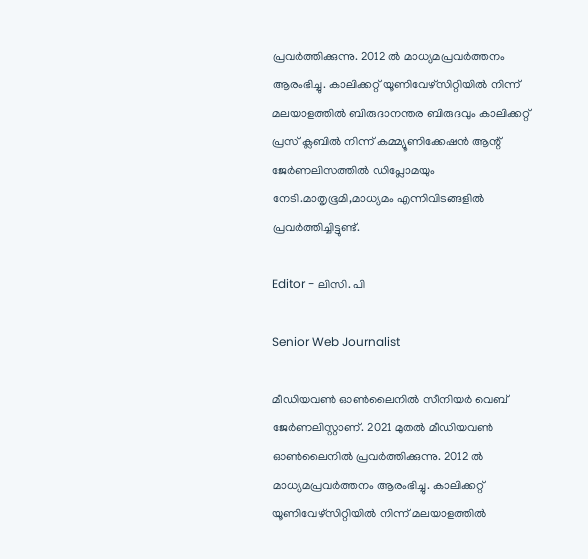പ്രവർത്തിക്കുന്നു. 2012 ല്‍ മാധ്യമപ്രവര്‍ത്തനം ആരംഭിച്ചു. കാലിക്കറ്റ് യൂണിവേഴ്‌സിറ്റിയിൽ നിന്ന് മലയാളത്തിൽ ബിരുദാനന്തര ബിരുദവും കാലിക്കറ്റ് പ്രസ് ക്ലബിൽ നിന്ന് കമ്മ്യൂണിക്കേഷൻ ആന്റ് ജേർണലിസത്തിൽ ഡിപ്ലോമയും നേടി.മാതൃഭൂമി,മാധ്യമം എന്നിവിടങ്ങളിൽ പ്രവർത്തിച്ചിട്ടുണ്ട്.

Editor - ലിസി. പി

Senior Web Journalist

മീഡിയവൺ ഓൺലൈനിൽ സീനിയർ വെബ് ജേർണലിസ്റ്റാണ്. 2021 മുതൽ മീഡിയവൺ ഓൺലൈനിൽ പ്രവർത്തിക്കുന്നു. 2012 ല്‍ മാധ്യമപ്രവര്‍ത്തനം ആരംഭിച്ചു. കാലിക്കറ്റ് യൂണിവേഴ്‌സിറ്റിയിൽ നിന്ന് മലയാളത്തിൽ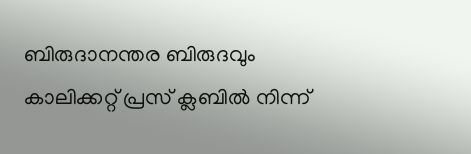ബിരുദാനന്തര ബിരുദവും കാലിക്കറ്റ് പ്രസ് ക്ലബിൽ നിന്ന്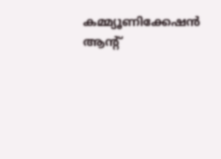കമ്മ്യൂണിക്കേഷൻ ആന്റ്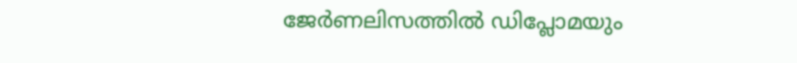ജേർണലിസത്തിൽ ഡിപ്ലോമയും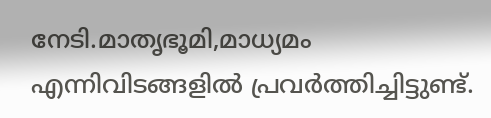നേടി.മാതൃഭൂമി,മാധ്യമം എന്നിവിടങ്ങളിൽ പ്രവർത്തിച്ചിട്ടുണ്ട്.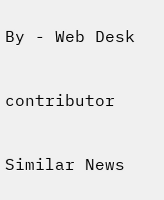By - Web Desk

contributor

Similar News